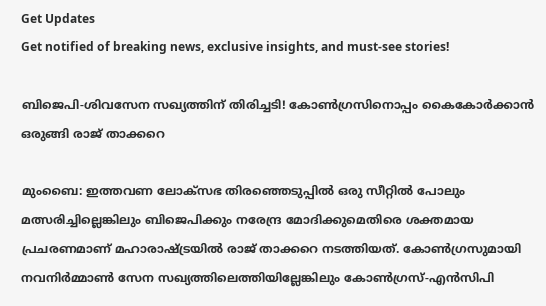Get Updates
Get notified of breaking news, exclusive insights, and must-see stories!

ബിജെപി-ശിവസേന സഖ്യത്തിന് തിരിച്ചടി! കോണ്‍ഗ്രസിനൊപ്പം കൈകോര്‍ക്കാന്‍ ഒരുങ്ങി രാജ് താക്കറെ

മുംബൈ: ഇത്തവണ ലോക്സഭ തിരഞ്ഞെടുപ്പില്‍ ഒരു സീറ്റില്‍ പോലും മത്സരിച്ചില്ലെങ്കിലും ബിജെപിക്കും നരേന്ദ്ര മോദിക്കുമെതിരെ ശക്തമായ പ്രചരണമാണ് മഹാരാഷ്ട്രയില്‍ രാജ് താക്കറെ നടത്തിയത്. കോണ്‍ഗ്രസുമായി നവനിര്‍മ്മാണ്‍ സേന സഖ്യത്തിലെത്തിയില്ലേങ്കിലും കോണ്‍ഗ്രസ്-എന്‍സിപി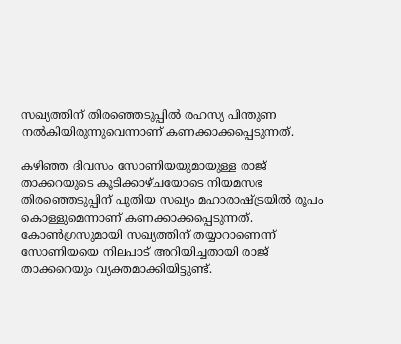സഖ്യത്തിന് തിരഞ്ഞെടുപ്പില്‍ രഹസ്യ പിന്തുണ നല്‍കിയിരുന്നുവെന്നാണ് കണക്കാക്കപ്പെടുന്നത്.

കഴിഞ്ഞ ദിവസം സോണിയയുമായുള്ള രാജ് താക്കറയുടെ കൂടിക്കാഴ്ചയോടെ നിയമസഭ തിരഞ്ഞെടുപ്പിന് പുതിയ സഖ്യം മഹാരാഷ്ട്രയില്‍ രൂപം കൊള്ളുമെന്നാണ് കണക്കാക്കപ്പെടുന്നത്. കോണ്‍ഗ്രസുമായി സഖ്യത്തിന് തയ്യാറാണെന്ന് സോണിയയെ നിലപാട് അറിയിച്ചതായി രാജ് താക്കറെയും വ്യക്തമാക്കിയിട്ടുണ്ട്.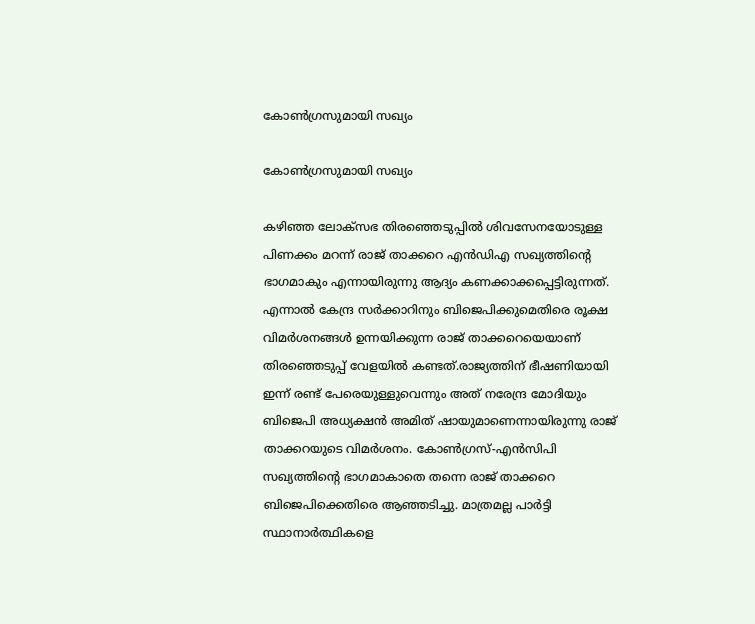കോണ്‍ഗ്രസുമായി സഖ്യം

കോണ്‍ഗ്രസുമായി സഖ്യം

കഴിഞ്ഞ ലോക്സഭ തിരഞ്ഞെടുപ്പില്‍ ശിവസേനയോടുള്ള പിണക്കം മറന്ന് രാജ് താക്കറെ എന്‍ഡിഎ സഖ്യത്തിന്‍റെ ഭാഗമാകും എന്നായിരുന്നു ആദ്യം കണക്കാക്കപ്പെട്ടിരുന്നത്. എന്നാല്‍ കേന്ദ്ര സര്‍ക്കാറിനും ബിജെപിക്കുമെതിരെ രൂക്ഷ വിമര്‍ശനങ്ങള്‍ ഉന്നയിക്കുന്ന രാജ് താക്കറെയെയാണ് തിരഞ്ഞെടുപ്പ് വേളയില്‍ കണ്ടത്.രാജ്യത്തിന് ഭീഷണിയായി ഇന്ന് രണ്ട് പേരെയുള്ളുവെന്നും അത് നരേന്ദ്ര മോദിയും ബിജെപി അധ്യക്ഷൻ അമിത് ഷായുമാണെന്നായിരുന്നു രാജ് താക്കറയുടെ വിമര്‍ശനം. കോണ്‍ഗ്രസ്-എന്‍സിപി സഖ്യത്തിന്‍റെ ഭാഗമാകാതെ തന്നെ രാജ് താക്കറെ ബിജെപിക്കെതിരെ ആഞ്ഞടിച്ചു. മാത്രമല്ല പാര്‍ട്ടി സ്ഥാനാര്‍ത്ഥികളെ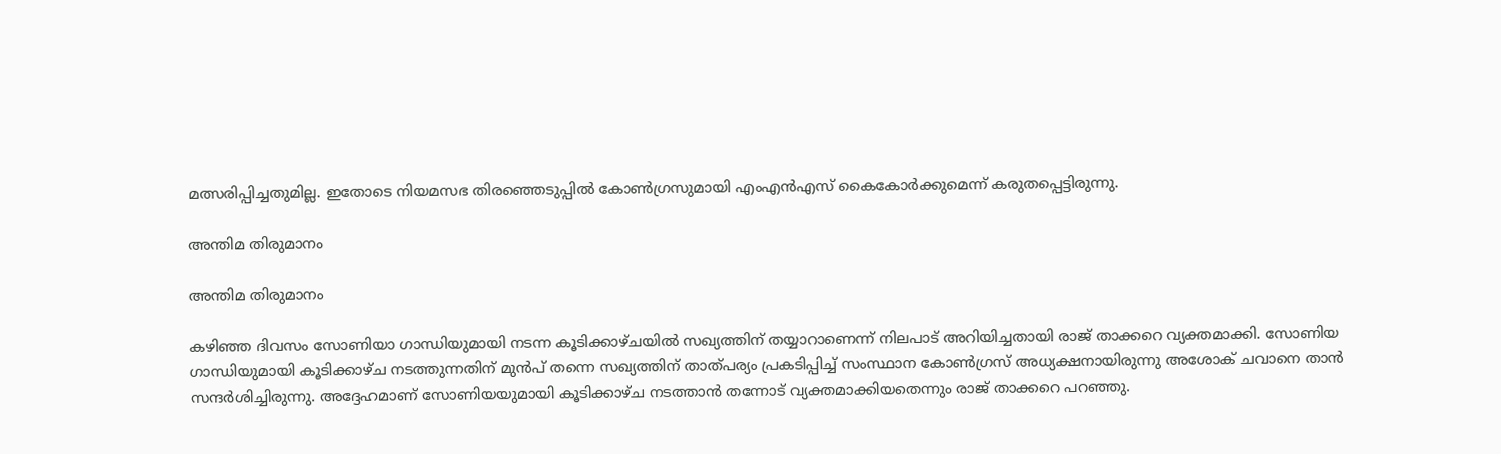മത്സരിപ്പിച്ചതുമില്ല. ഇതോടെ നിയമസഭ തിരഞ്ഞെടുപ്പില്‍ കോണ്‍ഗ്രസുമായി എംഎന്‍എസ് കൈകോര്‍ക്കുമെന്ന് കരുതപ്പെട്ടിരുന്നു.

അന്തിമ തിരുമാനം

അന്തിമ തിരുമാനം

കഴിഞ്ഞ ദിവസം സോണിയാ ഗാന്ധിയുമായി നടന്ന കൂടിക്കാഴ്ചയില്‍ സഖ്യത്തിന് തയ്യാറാണെന്ന് നിലപാട് അറിയിച്ചതായി രാജ് താക്കറെ വ്യക്തമാക്കി. സോണിയ ഗാന്ധിയുമായി കൂടിക്കാഴ്ച നടത്തുന്നതിന് മുന്‍പ് തന്നെ സഖ്യത്തിന് താത്പര്യം പ്രകടിപ്പിച്ച് സംസ്ഥാന കോണ്‍ഗ്രസ് അധ്യക്ഷനായിരുന്നു അശോക് ചവാനെ താന്‍ സന്ദര്‍ശിച്ചിരുന്നു. അദ്ദേഹമാണ് സോണിയയുമായി കൂടിക്കാഴ്ച നടത്താന്‍ തന്നോട് വ്യക്തമാക്കിയതെന്നും രാജ് താക്കറെ പറഞ്ഞു.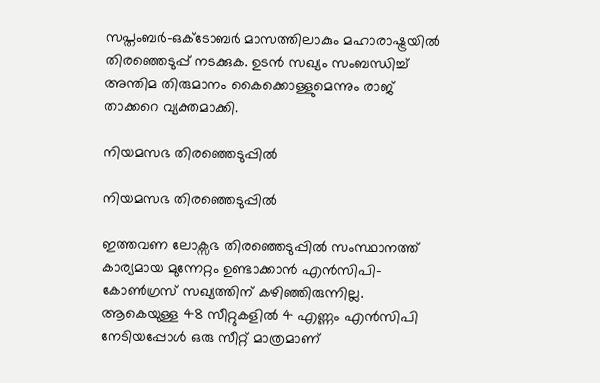സപ്തംബര്‍-ഒക്ടോബര്‍ മാസത്തിലാകും മഹാരാഷ്ട്രയില്‍ തിരഞ്ഞെടുപ്പ് നടക്കുക. ഉടന്‍ സഖ്യം സംബന്ധിച്ച് അന്തിമ തിരുമാനം കൈക്കൊള്ളുമെന്നും രാജ് താക്കറെ വ്യക്തമാക്കി.

നിയമസഭ തിരഞ്ഞെടുപ്പില്‍

നിയമസഭ തിരഞ്ഞെടുപ്പില്‍

ഇത്തവണ ലോക്സഭ തിരഞ്ഞെടുപ്പില്‍ സംസ്ഥാനത്ത് കാര്യമായ മുന്നേറ്റം ഉണ്ടാക്കാന്‍ എന്‍സിപി-കോണ്‍ഗ്രസ് സഖ്യത്തിന് കഴിഞ്ഞിരുന്നില്ല. ആകെയുള്ള 48 സീറ്റുകളില്‍ 4 എണ്ണം എന്‍സിപി നേടിയപ്പോള്‍ ഒരു സീറ്റ് മാത്രമാണ്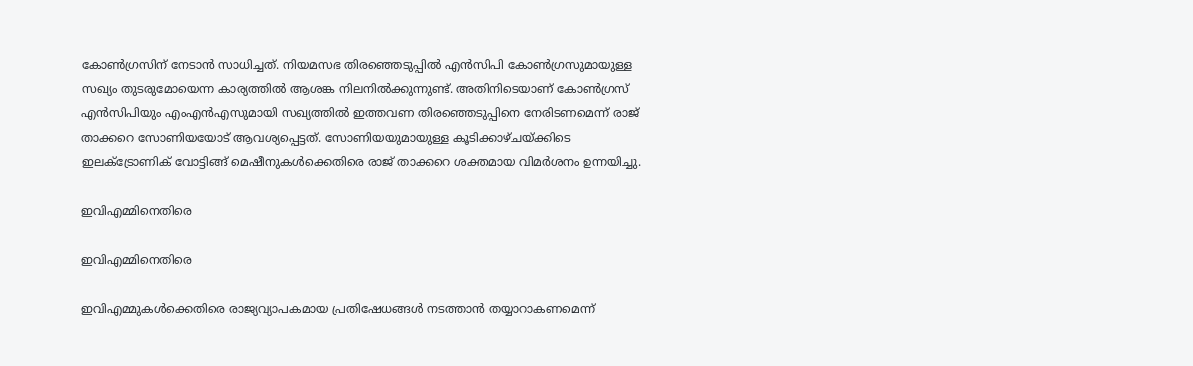കോണ്‍ഗ്രസിന് നേടാന്‍ സാധിച്ചത്. നിയമസഭ തിരഞ്ഞെടുപ്പില്‍ എന്‍സിപി കോണ്‍ഗ്രസുമായുള്ള സഖ്യം തുടരുമോയെന്ന കാര്യത്തില്‍ ആശങ്ക നിലനില്‍ക്കുന്നുണ്ട്. അതിനിടെയാണ് കോണ്‍ഗ്രസ് എന്‍സിപിയും എംഎന്‍എസുമായി സഖ്യത്തില്‍ ഇത്തവണ തിരഞ്ഞെടുപ്പിനെ നേരിടണമെന്ന് രാജ് താക്കറെ സോണിയയോട് ആവശ്യപ്പെട്ടത്. സോണിയയുമായുള്ള കൂടിക്കാഴ്ചയ്ക്കിടെ ഇലക്ട്രോണിക് വോട്ടിങ്ങ് മെഷീനുകള്‍ക്കെതിരെ രാജ് താക്കറെ ശക്തമായ വിമര്‍ശനം ഉന്നയിച്ചു.

ഇവിഎമ്മിനെതിരെ

ഇവിഎമ്മിനെതിരെ

ഇവിഎമ്മുകള്‍ക്കെതിരെ രാജ്യവ്യാപകമായ പ്രതിഷേധങ്ങള്‍ നടത്താന്‍ തയ്യാറാകണമെന്ന്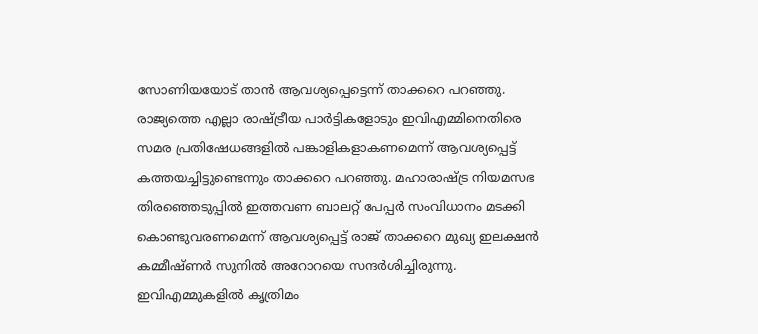സോണിയയോട് താന്‍ ആവശ്യപ്പെട്ടെന്ന് താക്കറെ പറഞ്ഞു. രാജ്യത്തെ എല്ലാ രാഷ്ട്രീയ പാര്‍ട്ടികളോടും ഇവിഎമ്മിനെതിരെ സമര പ്രതിഷേധങ്ങളില്‍ പങ്കാളികളാകണമെന്ന് ആവശ്യപ്പെട്ട് കത്തയച്ചിട്ടുണ്ടെന്നും താക്കറെ പറഞ്ഞു. മഹാരാഷ്ട്ര നിയമസഭ തിരഞ്ഞെടുപ്പില്‍ ഇത്തവണ ബാലറ്റ് പേപ്പര്‍ സംവിധാനം മടക്കി കൊണ്ടുവരണമെന്ന് ആവശ്യപ്പെട്ട് രാജ് താക്കറെ മുഖ്യ ഇലക്ഷന്‍ കമ്മീഷ്ണര്‍ സുനില്‍ അറോറയെ സന്ദര്‍ശിച്ചിരുന്നു. ഇവിഎമ്മുകളില്‍ കൃത്രിമം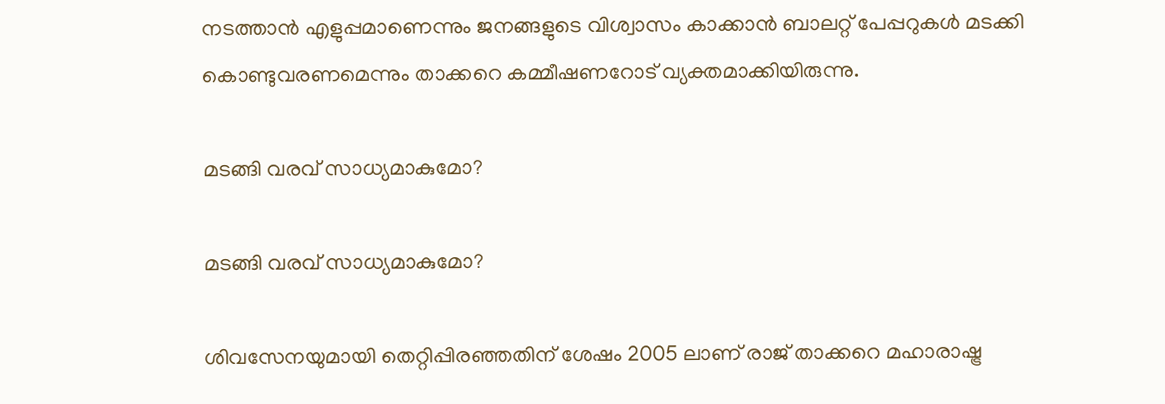നടത്താന്‍ എളുപ്പമാണെന്നും ജനങ്ങളുടെ വിശ്വാസം കാക്കാന്‍ ബാലറ്റ് പേപ്പറുകള്‍ മടക്കി കൊണ്ടുവരണമെന്നും താക്കറെ കമ്മീഷണറോട് വ്യക്തമാക്കിയിരുന്നു.

മടങ്ങി വരവ് സാധ്യമാകുമോ?

മടങ്ങി വരവ് സാധ്യമാകുമോ?

ശിവസേനയുമായി തെറ്റിപ്പിരഞ്ഞതിന് ശേഷം 2005 ലാണ് രാജ് താക്കറെ മഹാരാഷ്ട്ര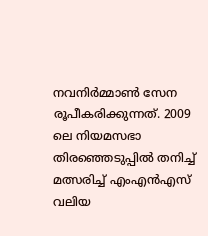നവനിര്‍‌മ്മാണ്‍ സേന രൂപീകരിക്കുന്നത്. 2009 ലെ നിയമസഭാ തിരഞ്ഞെടുപ്പില്‍ തനിച്ച് മത്സരിച്ച് എംഎന്‍എസ് വലിയ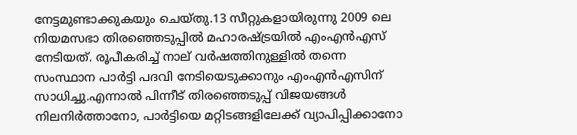നേട്ടമുണ്ടാക്കുകയും ചെയ്തു.13 സീറ്റുകളായിരുന്നു 2009 ലെ നിയമസഭാ തിരഞ്ഞെടുപ്പില്‍ മഹാരഷ്ട്രയില്‍ എംഎന്‍എസ് നേടിയത്. രൂപീകരിച്ച് നാല് വര്‍ഷത്തിനുള്ളില്‍ തന്നെ സംസ്ഥാന പാര്‍ട്ടി പദവി നേടിയെടുക്കാനും എംഎന്‍എസിന് സാധിച്ചു.എന്നാല്‍ പിന്നീട് തിരഞ്ഞെടുപ്പ് വിജയങ്ങള്‍ നിലനിര്‍ത്താനോ, പാര്‍ട്ടിയെ മറ്റിടങ്ങളിലേക്ക് വ്യാപിപ്പിക്കാനോ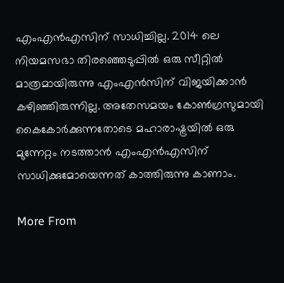എംഎന്‍എസിന് സാധിച്ചില്ല. 2014 ലെ നിയമസഭാ തിരഞ്ഞെടുപ്പില്‍ ഒരു സീറ്റില്‍ മാത്രമായിരുന്നു എംഎന്‍സിന് വിജയിക്കാന്‍ കഴിഞ്ഞിരുന്നില്ല. അതേസമയം കോണ്‍ഗ്രസുമായി കൈകോര്‍ക്കുന്നതോടെ മഹാരാഷ്ട്രയില്‍ ഒരു മുന്നേറ്റം നടത്താന്‍ എംഎന്‍എസിന് സാധിക്കുമോയെന്നത് കാത്തിരുന്നു കാണാം.

More From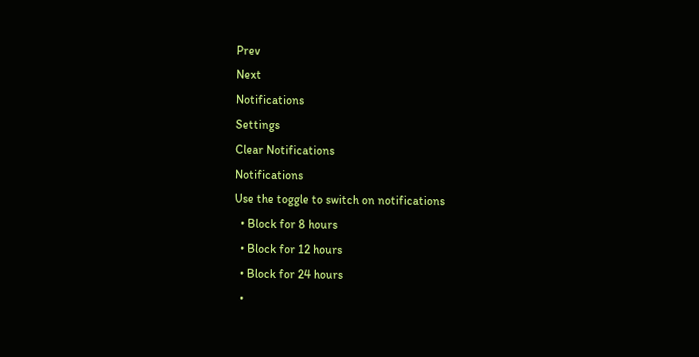Prev
Next
Notifications
Settings
Clear Notifications
Notifications
Use the toggle to switch on notifications
  • Block for 8 hours
  • Block for 12 hours
  • Block for 24 hours
  •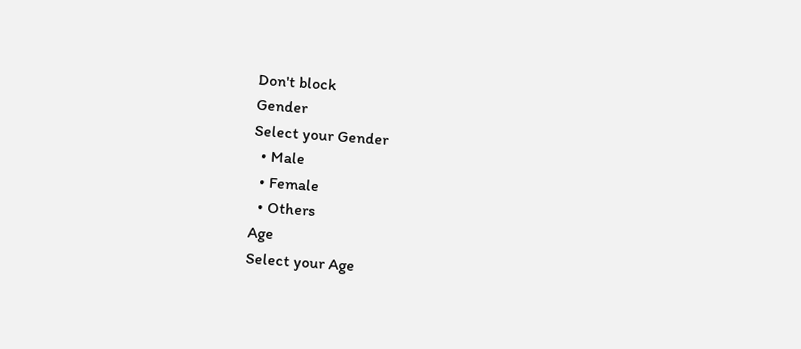Don't block
Gender
Select your Gender
  • Male
  • Female
  • Others
Age
Select your Age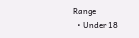Range
  • Under 18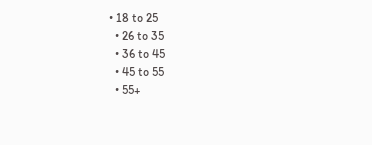• 18 to 25
  • 26 to 35
  • 36 to 45
  • 45 to 55
  • 55+